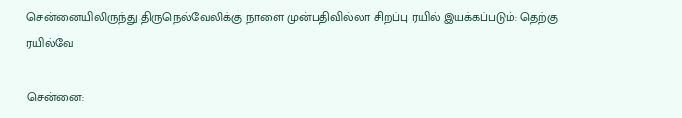சென்னையிலிருந்து திருநெல்வேலிக்கு நாளை முன்பதிவில்லா சிறப்பு ரயில் இயக்கப்படும்: தெற்கு ரயில்வே

சென்னை: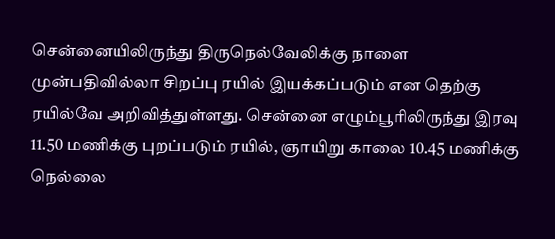சென்னையிலிருந்து திருநெல்வேலிக்கு நாளை முன்பதிவில்லா சிறப்பு ரயில் இயக்கப்படும் என தெற்கு ரயில்வே அறிவித்துள்ளது. சென்னை எழும்பூரிலிருந்து இரவு 11.50 மணிக்கு புறப்படும் ரயில், ஞாயிறு காலை 10.45 மணிக்கு நெல்லை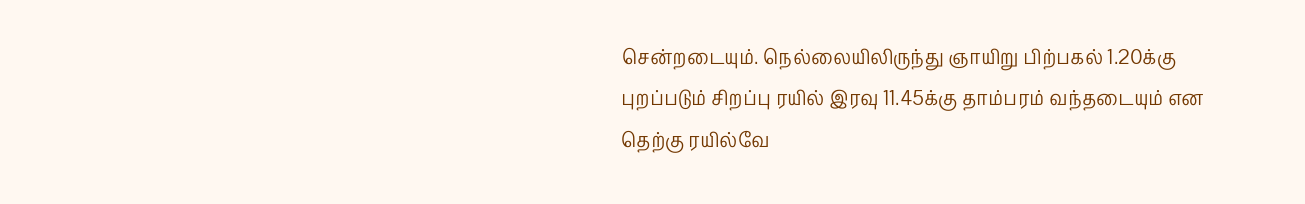சென்றடையும். நெல்லையிலிருந்து ஞாயிறு பிற்பகல் 1.20க்கு புறப்படும் சிறப்பு ரயில் இரவு 11.45க்கு தாம்பரம் வந்தடையும் என தெற்கு ரயில்வே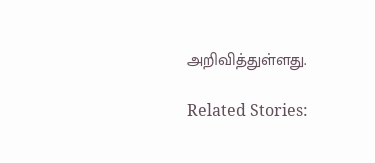அறிவித்துள்ளது.

Related Stories: